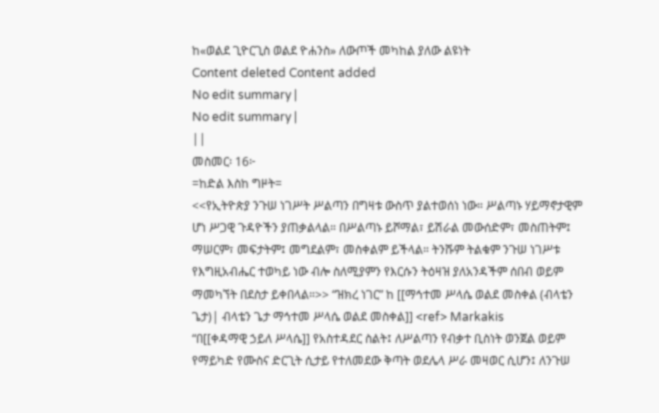ከ«ወልደ ጊዮርጊስ ወልደ ዮሐንስ» ለውጦች መካከል ያለው ልዩነት
Content deleted Content added
No edit summary |
No edit summary |
||
መስመር፡ 16፦
=ከድል እስከ ግዞት=
<<የኢትዮጵያ ንጉሠ ነገሥት ሥልጣን በግዛቱ ውስጥ ያልተወሰነ ነው። ሥልጣኑ ሃይማኖታዊም ሆነ ሥጋዊ ጉዳዮችን ያጠቃልላል። በሥልጣኑ ይሾማል፣ ይሽራል መውሰድም፣ መስጠትም፤ ማሠርም፣ መፍታትም፤ መግደልም፣ መስቀልም ይችላል። ትንሹም ትልቁም ንጉሠ ነገሥቱ የእግዚአብሔር ተወካይ ነው ብሎ ስለሚያምን የእርሱን ትዕዛዝ ያለአንዳችም ሰበብ ወይም ማመካኘት በደስታ ይቀበላል።>> “ዝክረ ነገር” ከ [[ማኅተመ ሥላሴ ወልደ መስቀል (ብላቴን ጌታ)| ብላቴን ጌታ ማኅተመ ሥላሴ ወልደ መስቀል]] <ref> Markakis
“በ[[ቀዳማዊ ኃይለ ሥላሴ]] የአስተዳደር ስልት፤ ለሥልጣን የብቃተ ቢስነት ወንጀል ወይም የማይካድ የሙስና ድርጊት ሲታይ የተለመደው ቅጣት ወደሌላ ሥራ መዛወር ሲሆን፤ ለንጉሠ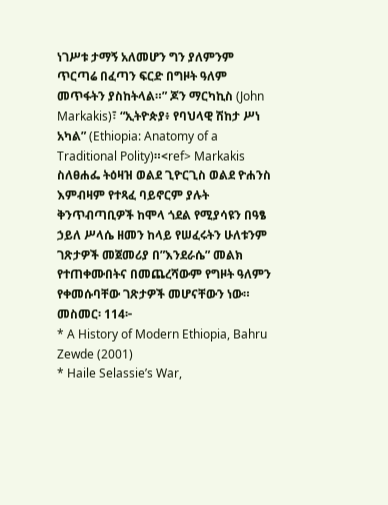ነገሥቱ ታማኝ አለመሆን ግን ያለምንም ጥርጣሬ በፈጣን ፍርድ በግዞት ዓለም መጥፋትን ያስከትላል።” ጆን ማርካኪስ (John Markakis)፣ “ኢትዮጵያ፥ የባህላዊ ሽከታ ሥነ አካል” (Ethiopia: Anatomy of a Traditional Polity)።<ref> Markakis
ስለፀሐፌ ትዕዛዝ ወልደ ጊዮርጊስ ወልደ ዮሐንስ እምብዛም የተጻፈ ባይኖርም ያሉት ቅንጥብጣቢዎች ከሞላ ጎደል የሚያሳዩን በዓፄ ኃይለ ሥላሴ ዘመን ከላይ የሠፈሩትን ሁለቱንም ገጽታዎች መጀመሪያ በ”እንደራሴ” መልክ የተጠቀሙበትና በመጨረሻውም የግዞት ዓለምን የቀመሱባቸው ገጽታዎች መሆናቸውን ነው።
መስመር፡ 114፦
* A History of Modern Ethiopia, Bahru Zewde (2001)
* Haile Selassie’s War,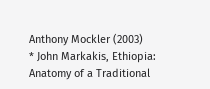Anthony Mockler (2003)
* John Markakis, Ethiopia: Anatomy of a Traditional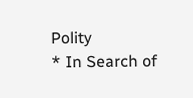Polity
* In Search of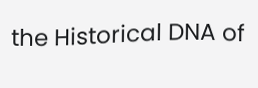the Historical DNA of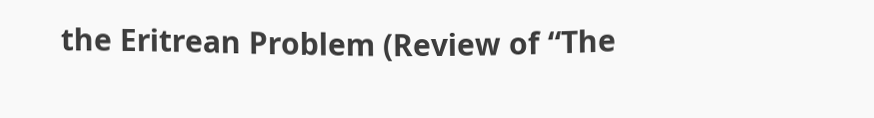the Eritrean Problem (Review of “The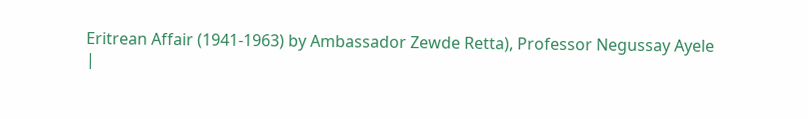Eritrean Affair (1941-1963) by Ambassador Zewde Retta), Professor Negussay Ayele
|